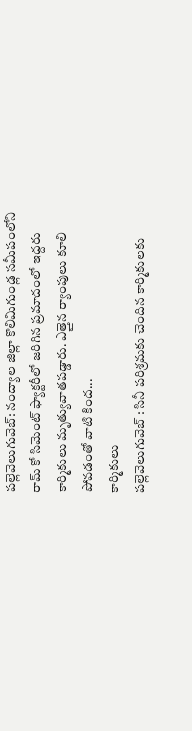పల్లెవెలుగువెబ్: నంద్యాల జిల్లా కొలిమిగుండ్ల సమీపంలోని రామ్ కో సిమెంట్ ఫ్యాక్టరీలో జరిగిన ప్రమాదంలో ఇద్దరు కార్మికులు మృత్యువాతపడ్డారు. ఎత్తైన ర్యాంపులు కూలి పోవడంతో వాటి కింద...
కార్మికులు
పల్లెవెలుగువెబ్ : సినీ పరిశ్రమకు చెందిన కార్మికులకు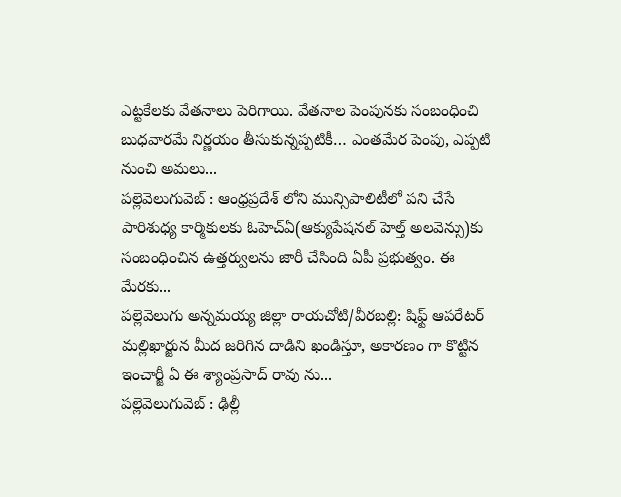ఎట్టకేలకు వేతనాలు పెరిగాయి. వేతనాల పెంపునకు సంబంధించి బుధవారమే నిర్ణయం తీసుకున్నప్పటికీ… ఎంతమేర పెంపు, ఎప్పటి నుంచి అమలు...
పల్లెవెలుగువెబ్ : ఆంధ్రప్రదేశ్ లోని మున్సిపాలిటీలో పని చేసే పారిశుధ్య కార్మికులకు ఓహెచ్ఏ(ఆక్యుపేషనల్ హెల్త్ అలవెన్సు)కు సంబంధించిన ఉత్తర్వులను జారీ చేసింది ఏపీ ప్రభుత్వం. ఈ మేరకు...
పల్లెవెలుగు అన్నమయ్య జిల్లా రాయచోటి/వీరబల్లి: షిఫ్ట్ ఆపరేటర్ మల్లిఖార్జున మీద జరిగిన దాడిని ఖండిస్తూ, అకారణం గా కొట్టిన ఇంచార్జీ ఏ ఈ శ్యాంప్రసాద్ రావు ను...
పల్లెవెలుగువెబ్ : ఢిల్లీ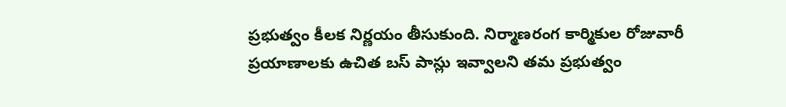ప్రభుత్వం కీలక నిర్ణయం తీసుకుంది. నిర్మాణరంగ కార్మికుల రోజువారీ ప్రయాణాలకు ఉచిత బస్ పాస్లు ఇవ్వాలని తమ ప్రభుత్వం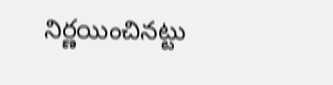నిర్ణయించినట్టు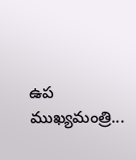ఉప ముఖ్యమంత్రి...